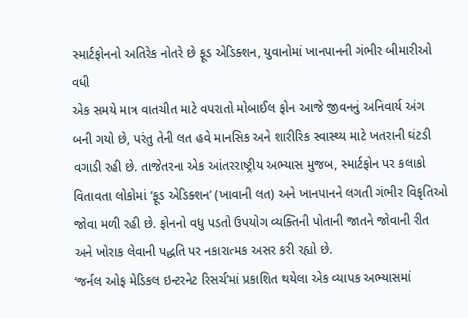સ્માર્ટફોનનો અતિરેક નોતરે છે ફૂડ એડિક્શન, યુવાનોમાં ખાનપાનની ગંભીર બીમારીઓ વધી
એક સમયે માત્ર વાતચીત માટે વપરાતો મોબાઈલ ફોન આજે જીવનનું અનિવાર્ય અંગ બની ગયો છે, પરંતુ તેની લત હવે માનસિક અને શારીરિક સ્વાસ્થ્ય માટે ખતરાની ઘંટડી વગાડી રહી છે. તાજેતરના એક આંતરરાષ્ટ્રીય અભ્યાસ મુજબ, સ્માર્ટફોન પર કલાકો વિતાવતા લોકોમાં ‘ફૂડ એડિક્શન’ (ખાવાની લત) અને ખાનપાનને લગતી ગંભીર વિકૃતિઓ જોવા મળી રહી છે. ફોનનો વધુ પડતો ઉપયોગ વ્યક્તિની પોતાની જાતને જોવાની રીત અને ખોરાક લેવાની પદ્ધતિ પર નકારાત્મક અસર કરી રહ્યો છે.
‘જર્નલ ઓફ મેડિકલ ઇન્ટરનેટ રિસર્ચ’માં પ્રકાશિત થયેલા એક વ્યાપક અભ્યાસમાં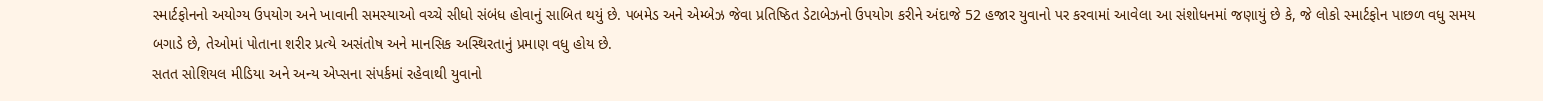સ્માર્ટફોનનો અયોગ્ય ઉપયોગ અને ખાવાની સમસ્યાઓ વચ્ચે સીધો સંબંધ હોવાનું સાબિત થયું છે. પબમેડ અને એમ્બેઝ જેવા પ્રતિષ્ઠિત ડેટાબેઝનો ઉપયોગ કરીને અંદાજે 52 હજાર યુવાનો પર કરવામાં આવેલા આ સંશોધનમાં જણાયું છે કે, જે લોકો સ્માર્ટફોન પાછળ વધુ સમય બગાડે છે, તેઓમાં પોતાના શરીર પ્રત્યે અસંતોષ અને માનસિક અસ્થિરતાનું પ્રમાણ વધુ હોય છે.
સતત સોશિયલ મીડિયા અને અન્ય એપ્સના સંપર્કમાં રહેવાથી યુવાનો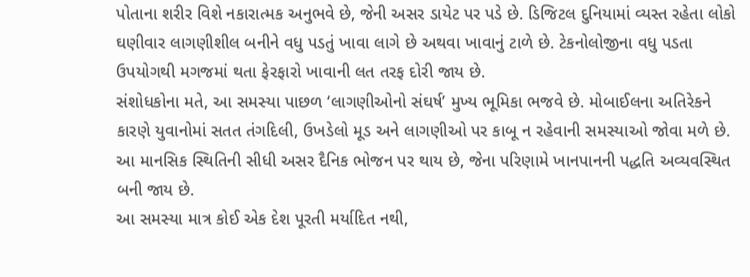પોતાના શરીર વિશે નકારાત્મક અનુભવે છે, જેની અસર ડાયેટ પર પડે છે. ડિજિટલ દુનિયામાં વ્યસ્ત રહેતા લોકો ઘણીવાર લાગણીશીલ બનીને વધુ પડતું ખાવા લાગે છે અથવા ખાવાનું ટાળે છે. ટેકનોલોજીના વધુ પડતા ઉપયોગથી મગજમાં થતા ફેરફારો ખાવાની લત તરફ દોરી જાય છે.
સંશોધકોના મતે, આ સમસ્યા પાછળ ‘લાગણીઓનો સંઘર્ષ’ મુખ્ય ભૂમિકા ભજવે છે. મોબાઈલના અતિરેકને કારણે યુવાનોમાં સતત તંગદિલી, ઉખડેલો મૂડ અને લાગણીઓ પર કાબૂ ન રહેવાની સમસ્યાઓ જોવા મળે છે. આ માનસિક સ્થિતિની સીધી અસર દૈનિક ભોજન પર થાય છે, જેના પરિણામે ખાનપાનની પદ્ધતિ અવ્યવસ્થિત બની જાય છે.
આ સમસ્યા માત્ર કોઈ એક દેશ પૂરતી મર્યાદિત નથી,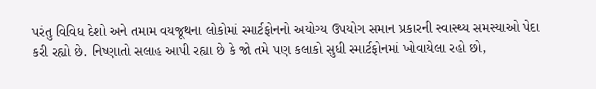પરંતુ વિવિધ દેશો અને તમામ વયજૂથના લોકોમાં સ્માર્ટફોનનો અયોગ્ય ઉપયોગ સમાન પ્રકારની સ્વાસ્થ્ય સમસ્યાઓ પેદા કરી રહ્યો છે. નિષ્ણાતો સલાહ આપી રહ્યા છે કે જો તમે પણ કલાકો સુધી સ્માર્ટફોનમાં ખોવાયેલા રહો છો,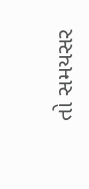તો સમયસર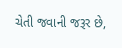ચેતી જવાની જરૂર છે,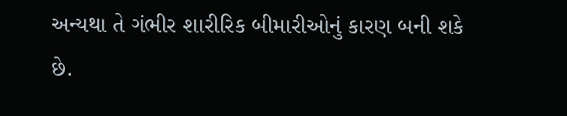અન્યથા તે ગંભીર શારીરિક બીમારીઓનું કારણ બની શકે છે.